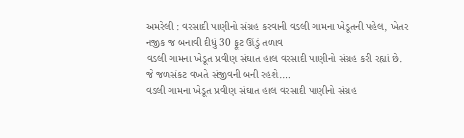અમરેલી : વરસાદી પાણીનો સંગ્રહ કરવાની વડલી ગામના ખેડૂતની પહેલ, ખેતર નજીક જ બનાવી દીધું 30 ફૂટ ઊંડું તળાવ
વડલી ગામના ખેડૂત પ્રવીણ સંઘાત હાલ વરસાદી પાણીનો સંગ્રહ કરી રહ્યાં છે. જે જળસંકટ વખતે સંજીવની બની રહશે.…
વડલી ગામના ખેડૂત પ્રવીણ સંઘાત હાલ વરસાદી પાણીનો સંગ્રહ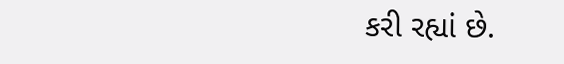કરી રહ્યાં છે.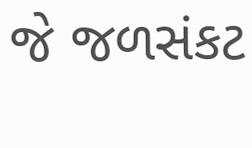જે જળસંકટ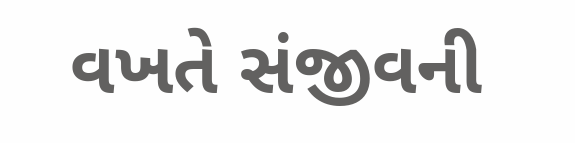વખતે સંજીવની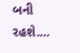બની રહશે.…